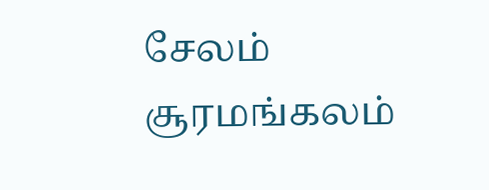சேலம் சூரமங்கலம்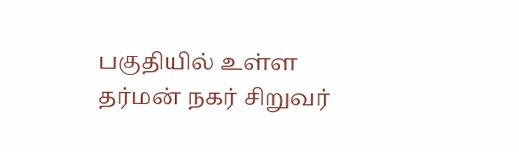பகுதியில் உள்ள தர்மன் நகர் சிறுவர்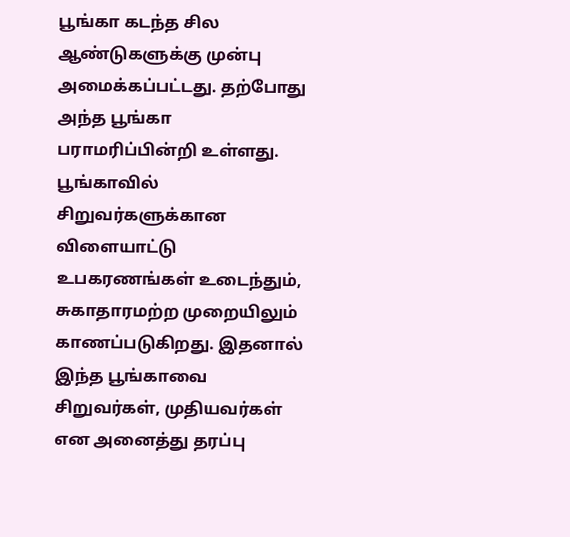பூங்கா கடந்த சில ஆண்டுகளுக்கு முன்பு அமைக்கப்பட்டது. தற்போது அந்த பூங்கா பராமரிப்பின்றி உள்ளது. பூங்காவில் சிறுவர்களுக்கான விளையாட்டு உபகரணங்கள் உடைந்தும், சுகாதாரமற்ற முறையிலும் காணப்படுகிறது. இதனால் இந்த பூங்காவை சிறுவர்கள், முதியவர்கள் என அனைத்து தரப்பு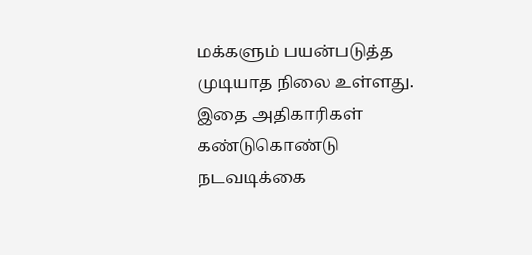மக்களும் பயன்படுத்த முடியாத நிலை உள்ளது. இதை அதிகாரிகள் கண்டுகொண்டு நடவடிக்கை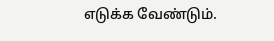எடுக்க வேண்டும்.